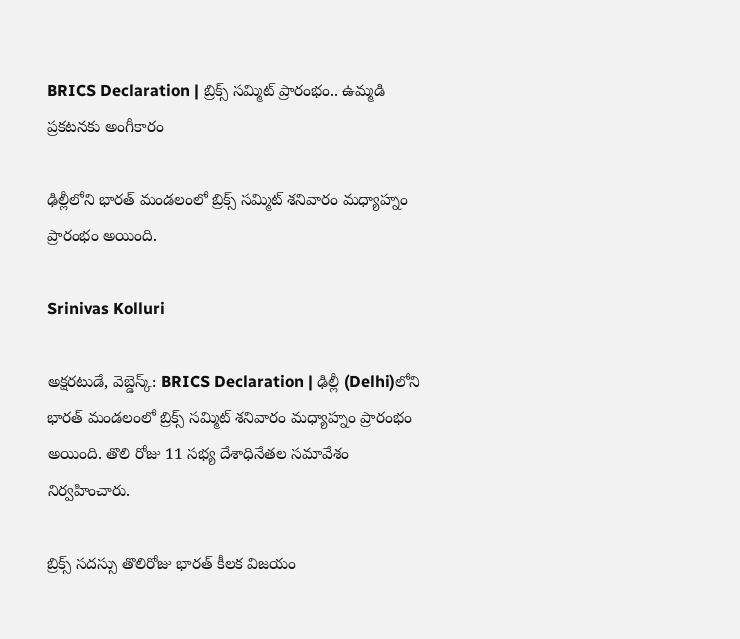BRICS Declaration | బ్రిక్స్ సమ్మిట్ ప్రారంభం.. ఉమ్మడి ప్రకటనకు అంగీకారం

ఢిల్లీలోని భారత్ మండలంలో బ్రిక్స్ సమ్మిట్ శనివారం మధ్యాహ్నం ప్రారంభం అయింది.

Srinivas Kolluri

అక్షరటుడే, వెబ్డెస్క్: BRICS Declaration | ఢిల్లీ (Delhi)లోని భారత్ మండలంలో బ్రిక్స్ సమ్మిట్ శనివారం మధ్యాహ్నం ప్రారంభం అయింది. తొలి రోజు 11 సభ్య దేశాధినేతల సమావేశం నిర్వహించారు.

బ్రిక్స్ సదస్సు తొలిరోజు భారత్ కీలక విజయం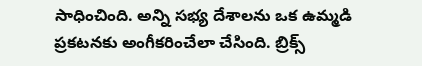సాధించింది. అన్ని సభ్య దేశాలను ఒక ఉమ్మడి ప్రకటనకు అంగీకరించేలా చేసింది. బ్రిక్స్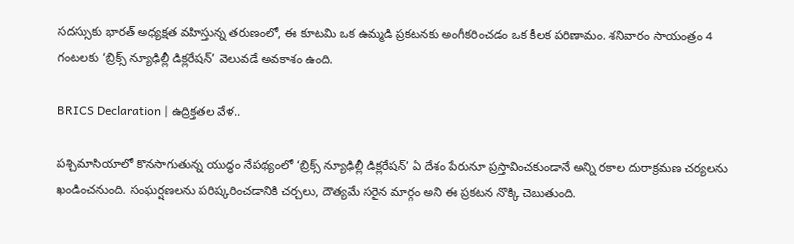సదస్సుకు భారత్ అధ్యక్షత వహిస్తున్న తరుణంలో, ఈ కూటమి ఒక ఉమ్మడి ప్రకటనకు అంగీకరించడం ఒక కీలక పరిణామం. శనివారం సాయంత్రం 4 గంటలకు ‘బ్రిక్స్ న్యూఢిల్లీ డిక్లరేషన్’ వెలువడే అవకాశం ఉంది.

BRICS Declaration | ఉద్రిక్తతల వేళ..

పశ్చిమాసియాలో కొనసాగుతున్న యుద్ధం నేపథ్యంలో ‘బ్రిక్స్ న్యూఢిల్లీ డిక్లరేషన్’ ఏ దేశం పేరునూ ప్రస్తావించకుండానే అన్ని రకాల దురాక్రమణ చర్యలను ఖండించనుంది. సంఘర్షణలను పరిష్కరించడానికి చర్చలు, దౌత్యమే సరైన మార్గం అని ఈ ప్రకటన నొక్కి చెబుతుంది.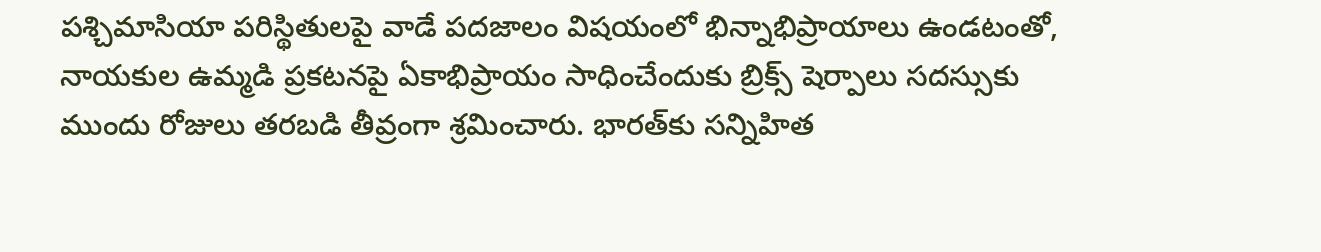పశ్చిమాసియా పరిస్థితులపై వాడే పదజాలం విషయంలో భిన్నాభిప్రాయాలు ఉండటంతో, నాయకుల ఉమ్మడి ప్రకటనపై ఏకాభిప్రాయం సాధించేందుకు బ్రిక్స్ షెర్పాలు సదస్సుకు ముందు రోజులు తరబడి తీవ్రంగా శ్రమించారు. భారత్‌కు సన్నిహిత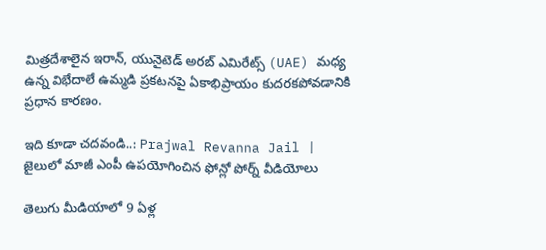మిత్రదేశాలైన ఇరాన్, యునైటెడ్ అరబ్ ఎమిరేట్స్ (UAE) మధ్య ఉన్న విభేదాలే ఉమ్మడి ప్రకటనపై ఏకాభిప్రాయం కుదరకపోవడానికి ప్రధాన కారణం.

ఇది కూడా చదవండి..: Prajwal Revanna Jail | జైలులో మాజీ ఎంపీ ఉపయోగించిన ఫోన్లో పోర్న్ వీడియోలు

తెలుగు మీడియాలో 9 ఏళ్ల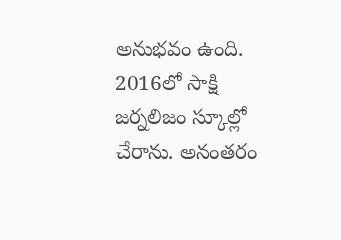అనుభవం ఉంది. 2016లో సాక్షి జర్నలిజం స్కూల్లో చేరాను. అనంతరం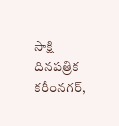సాక్షి దినపత్రిక కరీంనగర్,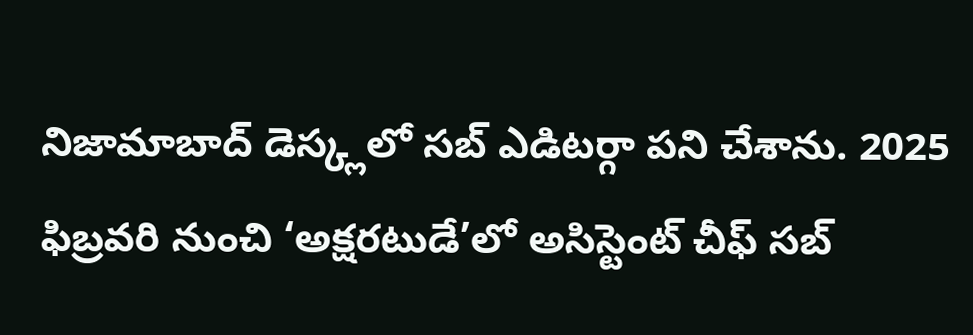నిజామాబాద్ డెస్క్లలో సబ్ ఎడిటర్గా పని చేశాను. 2025 ఫిబ్రవరి నుంచి ‘అక్షరటుడే’లో అసిస్టెంట్ చీఫ్ సబ్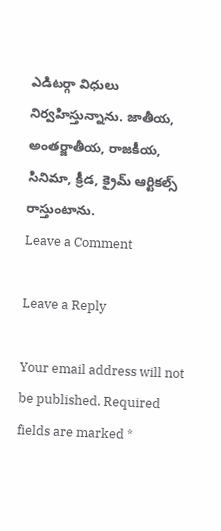ఎడిటర్గా విధులు నిర్వహిస్తున్నాను. జాతీయ, అంతర్జాతీయ, రాజకీయ, సినిమా, క్రీడ, క్రైమ్ ఆర్టికల్స్ రాస్తుంటాను.
Leave a Comment

Leave a Reply

Your email address will not be published. Required fields are marked *